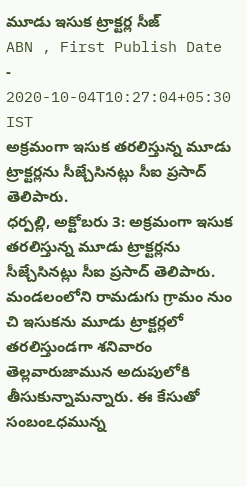మూడు ఇసుక ట్రాక్టర్ల సీజ్
ABN , First Publish Date - 2020-10-04T10:27:04+05:30 IST
అక్రమంగా ఇసుక తరలిస్తున్న మూడు ట్రాక్టర్లను సీజ్చేసినట్లు సీఐ ప్రసాద్ తెలిపారు.
ధర్పల్లి, అక్టోబరు 3: అక్రమంగా ఇసుక తరలిస్తున్న మూడు ట్రాక్టర్లను సీజ్చేసినట్లు సీఐ ప్రసాద్ తెలిపారు. మండలంలోని రామడుగు గ్రామం నుం చి ఇసుకను మూడు ట్రాక్టర్లలో తరలిస్తుండగా శనివారం తెల్లవారుజామున అదుపులోకి తీసుకున్నామన్నారు. ఈ కేసుతో సంబంఽధమున్న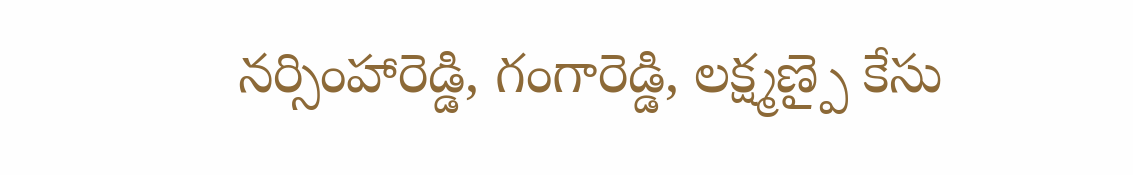నర్సింహారెడ్డి, గంగారెడ్డి, లక్ష్మణ్పై కేసు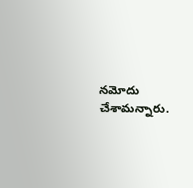నమోదు చేశామన్నారు.